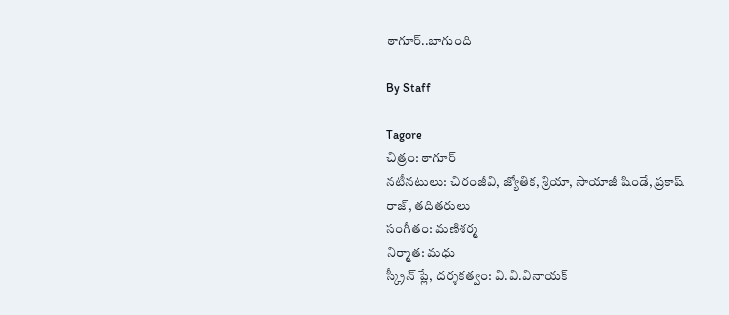ఠాగూర్‌..బాగుంది

By Staff

Tagore
చిత్రం: ఠాగూర్‌
నటీనటులు: చిరంజీవి, జ్యోతిక, శ్రియా, సాయాజీ షిండే, ప్రకాష్‌ రాజ్‌, తదితరులు
సంగీతం: మణిశర్మ
నిర్మాత: మధు
స్క్రీన్‌ ప్లే, దర్శకత్వం: వి.వి.వినాయక్‌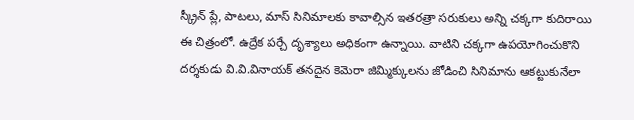స్క్రీన్‌ ప్లే, పాటలు, మాస్‌ సినిమాలకు కావాల్సిన ఇతరత్రా సరుకులు అన్ని చక్కగా కుదిరాయి ఈ చిత్రంలో. ఉద్రేక పర్చే దృశ్యాలు అధికంగా ఉన్నాయి. వాటిని చక్కగా ఉపయోగించుకొని దర్శకుడు వి.వి.వినాయక్‌ తనదైన కెమెరా జిమ్మిక్కులను జోడించి సినిమాను ఆకట్టుకునేలా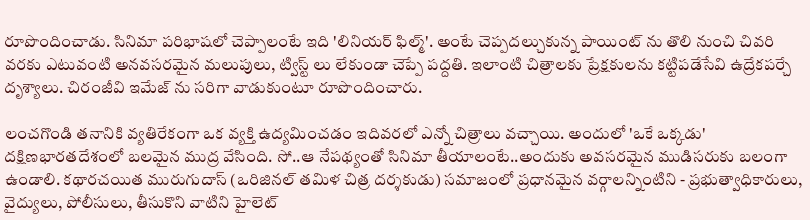రూపొందించాడు. సినిమా పరిభాషలో చెప్పాలంటే ఇది 'లినియర్‌ ఫిల్మ్‌'. అంటే చెప్పదల్చుకున్న పాయింట్‌ ను తొలి నుంచి చివరి వరకు ఎటువంటి అనవసరమైన మలుపులు, ట్విస్ట్‌ లు లేకుండా చెప్పే పద్దతి. ఇలాంటి చిత్రాలకు ప్రేక్షకులను కట్టిపడేసేవి ఉద్రేకపర్చే దృశ్యాలు. చిరంజీవి ఇమేజ్‌ ను సరిగా వాడుకుంటూ రూపొందించారు.

లంచగొండి తనానికి వ్యతిరేకంగా ఒక వ్యక్తి ఉద్యమించడం ఇదివరలో ఎన్నో చిత్రాలు వచ్చాయి. అందులో 'ఒకే ఒక్కడు' దక్షిణభారతదేశంలో బలమైన ముద్ర వేసింది. సో..ఆ నేపథ్యంతో సినిమా తీయాలంటే..అందుకు అవసరమైన ముడిసరుకు బలంగా ఉండాలి. కథారచయిత మురుగుదాస్‌ (ఒరిజినల్‌ తమిళ చిత్ర దర్శకుడు) సమాజంలో ప్రధానమైన వర్గాలన్నింటిని - ప్రభుత్వాధికారులు, వైద్యులు, పోలీసులు, తీసుకొని వాటిని హైలెట్‌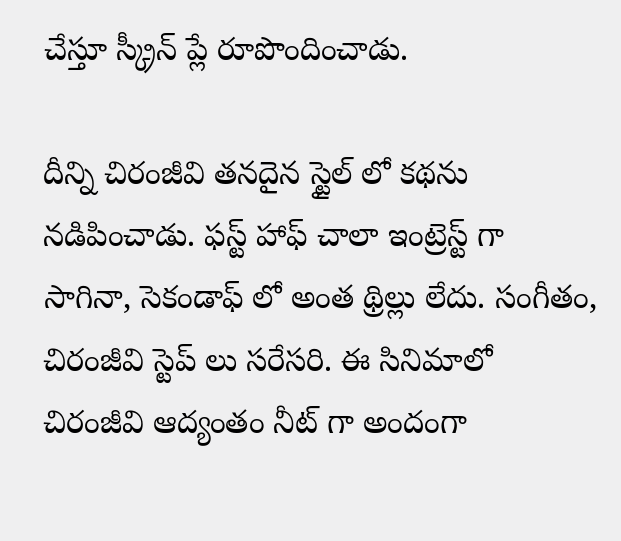చేస్తూ స్క్రీన్‌ ప్లే రూపొందించాడు.

దీన్ని చిరంజీవి తనదైన స్టైల్‌ లో కథను నడిపించాడు. ఫస్ట్‌ హాఫ్‌ చాలా ఇంట్రెస్ట్‌ గా సాగినా, సెకండాఫ్‌ లో అంత థ్రిల్లు లేదు. సంగీతం, చిరంజీవి స్టెప్‌ లు సరేసరి. ఈ సినిమాలో చిరంజీవి ఆద్యంతం నీట్‌ గా అందంగా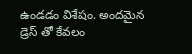ఉండడం విశేషం. అందమైన డ్రెస్‌ తో కేవలం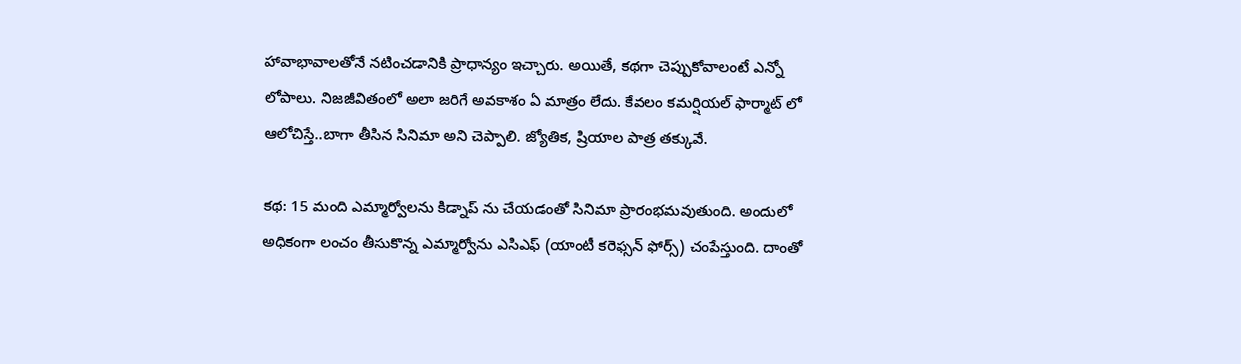హావాభావాలతోనే నటించడానికి ప్రాధాన్యం ఇచ్చారు. అయితే, కథగా చెప్పుకోవాలంటే ఎన్నో లోపాలు. నిజజీవితంలో అలా జరిగే అవకాశం ఏ మాత్రం లేదు. కేవలం కమర్షియల్‌ ఫార్మాట్‌ లో ఆలోచిస్తే..బాగా తీసిన సినిమా అని చెప్పాలి. జ్యోతిక, ష్రియాల పాత్ర తక్కువే.

కథ: 15 మంది ఎమ్మార్వోలను కిడ్నాప్‌ ను చేయడంతో సినిమా ప్రారంభమవుతుంది. అందులో అధికంగా లంచం తీసుకొన్న ఎమ్మార్వోను ఎసిఎఫ్‌ (యాంటీ కరెఫ్సన్‌ ఫోర్స్‌) చంపేస్తుంది. దాంతో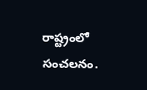రాష్ట్రంలో సంచలనం.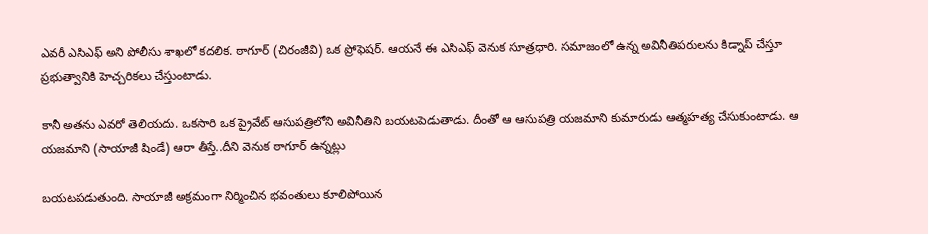ఎవరీ ఎసిఎఫ్‌ అని పోలీసు శాఖలో కదలిక. ఠాగూర్‌ (చిరంజీవి) ఒక ప్రోఫెషర్‌. ఆయనే ఈ ఎసిఎఫ్‌ వెనుక సూత్రధారి. సమాజంలో ఉన్న అవినీతిపరులను కిడ్నాప్‌ చేస్తూ ప్రభుత్వానికి హెచ్చరికలు చేస్తుంటాడు.

కానీ అతను ఎవరో తెలియదు. ఒకసారి ఒక ప్రైవేట్‌ ఆసుపత్రిలోని అవినీతిని బయటపెడుతాడు. దీంతో ఆ ఆసుపత్రి యజమాని కుమారుడు ఆత్మహత్య చేసుకుంటాడు. ఆ యజమాని (సాయాజీ షిండే) ఆరా తీస్తే..దీని వెనుక ఠాగూర్‌ ఉన్నట్లు

బయటపడుతుంది. సాయాజీ అక్రమంగా నిర్మించిన భవంతులు కూలిపోయిన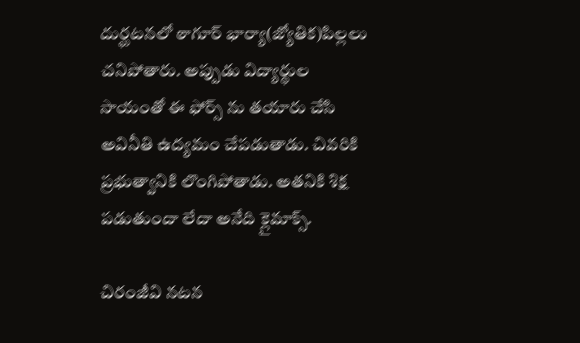దుర్ఘటనలో ఠాగూర్‌ భార్యా(జ్యోతిక)పిల్లలు చనిపోతారు. అప్పుడు విద్యార్థుల సాయంతో ఈ ఫోర్స్‌ ను తయారు చేసి అవినీతి ఉద్యమం చేపడుతాడు. చివరికి ప్రభుత్వానికి లొంగిపోతాడు. అతనికి శిక్ష పడుతుందా లేదా అనేది క్లైమాక్స్‌.

చిరంజీవి నటన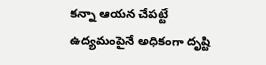కన్నా ఆయన చేపట్టే ఉద్యమంపైనే అధికంగా దృష్టి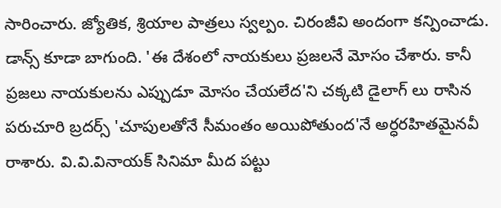సారించారు. జ్యోతిక, శ్రియాల పాత్రలు స్వల్పం. చిరంజీవి అందంగా కన్పించాడు. డాన్స్‌ కూడా బాగుంది. 'ఈ దేశంలో నాయకులు ప్రజలనే మోసం చేశారు. కానీ ప్రజలు నాయకులను ఎప్పుడూ మోసం చేయలేద'ని చక్కటి డైలాగ్‌ లు రాసిన పరుచూరి బ్రదర్స్‌ 'చూపులతోనే సీమంతం అయిపోతుంద'నే అర్ధరహితమైనవీ రాశారు. వి.వి.వినాయక్‌ సినిమా మీద పట్టు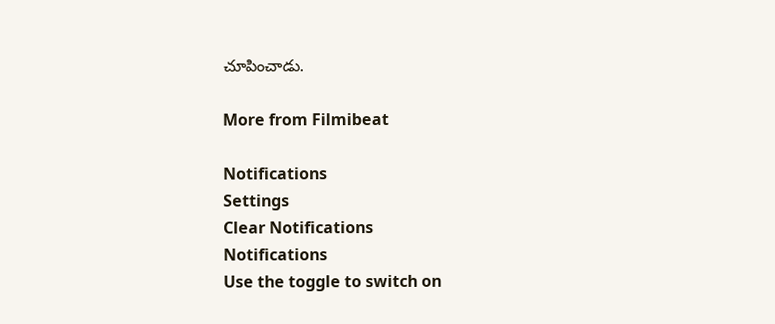చూపించాడు.

More from Filmibeat

Notifications
Settings
Clear Notifications
Notifications
Use the toggle to switch on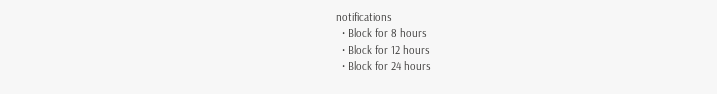notifications
  • Block for 8 hours
  • Block for 12 hours
  • Block for 24 hours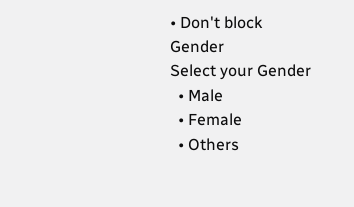• Don't block
Gender
Select your Gender
  • Male
  • Female
  • Others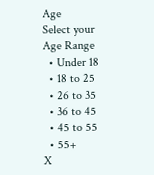Age
Select your Age Range
  • Under 18
  • 18 to 25
  • 26 to 35
  • 36 to 45
  • 45 to 55
  • 55+
X